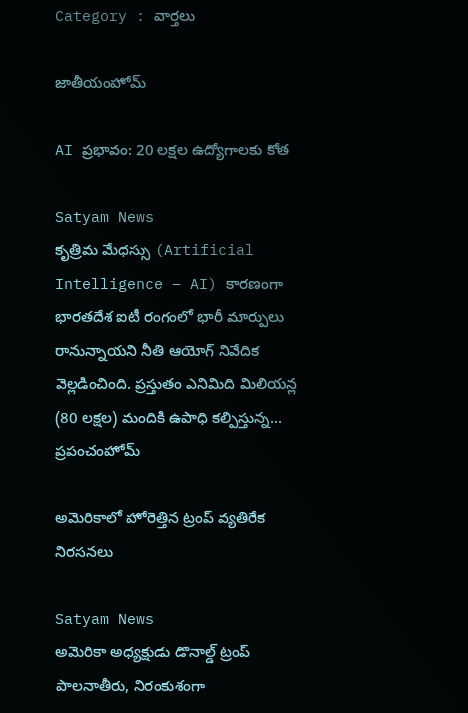Category : వార్తలు

జాతీయంహోమ్

AI ప్రభావం: 20 లక్షల ఉద్యోగాలకు కోత

Satyam News
కృత్రిమ మేధస్సు (Artificial Intelligence – AI) కారణంగా భారతదేశ ఐటీ రంగంలో భారీ మార్పులు రానున్నాయని నీతి ఆయోగ్ నివేదిక వెల్లడించింది. ప్రస్తుతం ఎనిమిది మిలియన్ల (80 లక్షల) మందికి ఉపాధి కల్పిస్తున్న...
ప్రపంచంహోమ్

అమెరికాలో హోరెత్తిన ట్రంప్ వ్యతిరేక నిరసనలు

Satyam News
అమెరికా అధ్యక్షుడు డొనాల్డ్ ట్రంప్ పాలనాతీరు, నిరంకుశంగా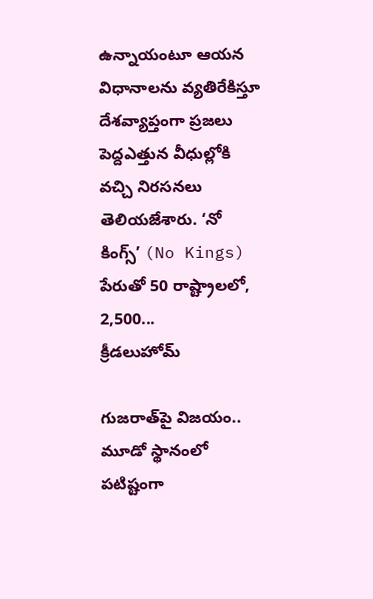ఉన్నాయంటూ ఆయన విధానాలను వ్యతిరేకిస్తూ దేశవ్యాప్తంగా ప్రజలు పెద్దఎత్తున వీధుల్లోకి వచ్చి నిరసనలు తెలియజేశారు. ‘నో కింగ్స్’ (No Kings) పేరుతో 50 రాష్ట్రాలలో, 2,500...
క్రీడలుహోమ్

గుజరాత్‌పై విజయం.. మూడో స్థానంలో పటిష్టంగా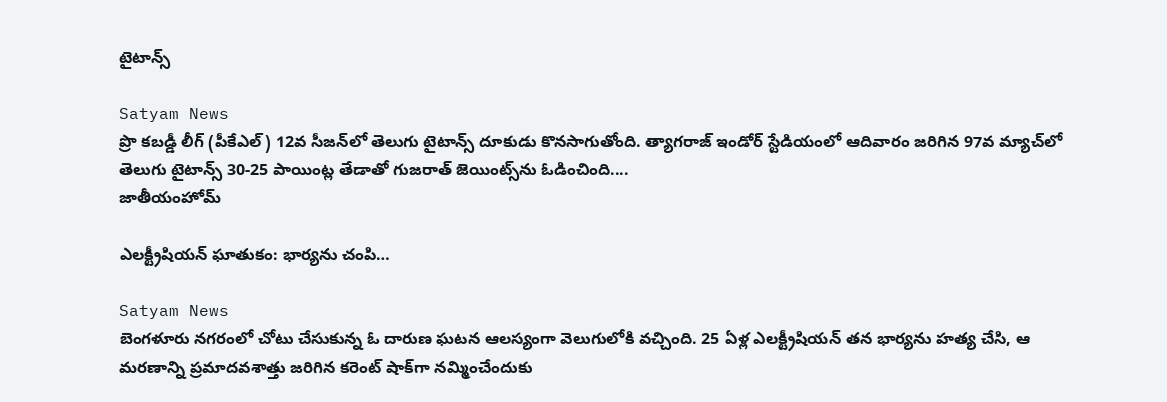టైటాన్స్

Satyam News
ప్రొ కబడ్డీ లీగ్ (పీకేఎల్) 12వ సీజన్‌లో తెలుగు టైటాన్స్ దూకుడు కొనసాగుతోంది. త్యాగరాజ్ ఇండోర్ స్టేడియంలో ఆదివారం జరిగిన 97వ మ్యాచ్‌లో తెలుగు టైటాన్స్ 30-25 పాయింట్ల తేడాతో గుజరాత్ జెయింట్స్‌ను ఓడించింది....
జాతీయంహోమ్

ఎలక్ట్రీషియన్ ఘాతుకం: భార్యను చంపి…

Satyam News
బెంగళూరు నగరంలో చోటు చేసుకున్న ఓ దారుణ ఘటన ఆలస్యంగా వెలుగులోకి వచ్చింది. 25 ఏళ్ల ఎలక్ట్రీషియన్ తన భార్యను హత్య చేసి, ఆ మరణాన్ని ప్రమాదవశాత్తు జరిగిన కరెంట్ షాక్‌గా నమ్మించేందుకు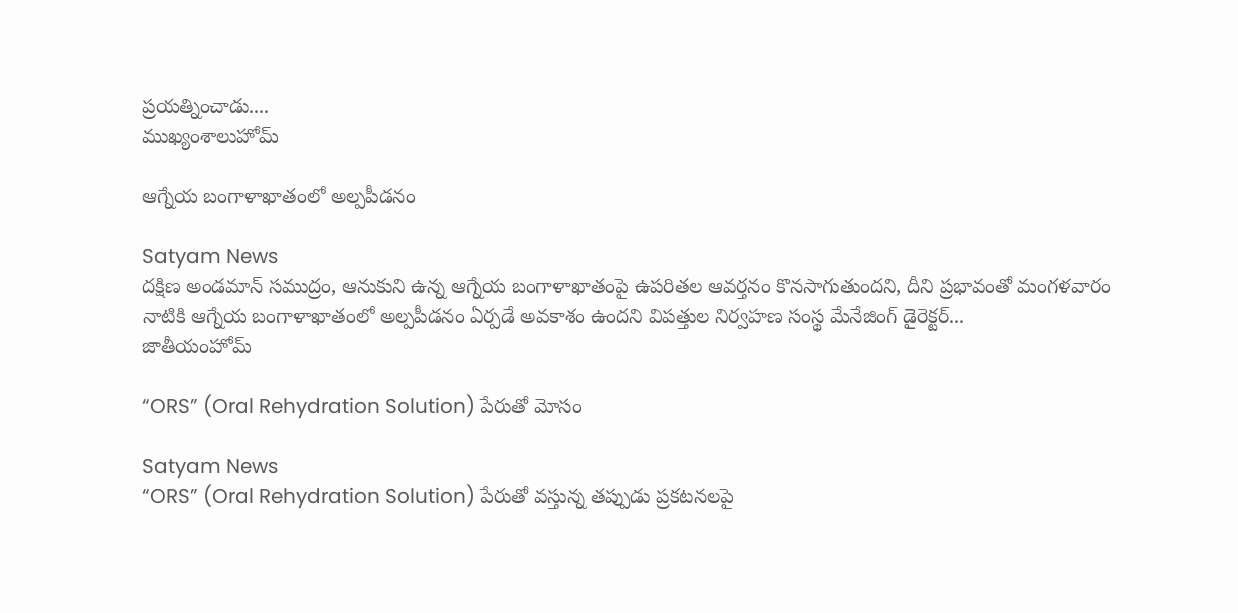ప్రయత్నించాడు....
ముఖ్యంశాలుహోమ్

ఆగ్నేయ బంగాళాఖాతంలో అల్పపీడనం

Satyam News
దక్షిణ అండమాన్ సముద్రం, ఆనుకుని ఉన్న ఆగ్నేయ బంగాళాఖాతంపై ఉపరితల ఆవర్తనం కొనసాగుతుందని, దీని ప్రభావంతో మంగళవారం నాటికి ఆగ్నేయ బంగాళాఖాతంలో అల్పపీడనం ఏర్పడే అవకాశం ఉందని విపత్తుల నిర్వహణ సంస్థ మేనేజింగ్ డైరెక్టర్...
జాతీయంహోమ్

“ORS” (Oral Rehydration Solution) పేరుతో మోసం

Satyam News
“ORS” (Oral Rehydration Solution) పేరుతో వస్తున్న తప్పుడు ప్రకటనలపై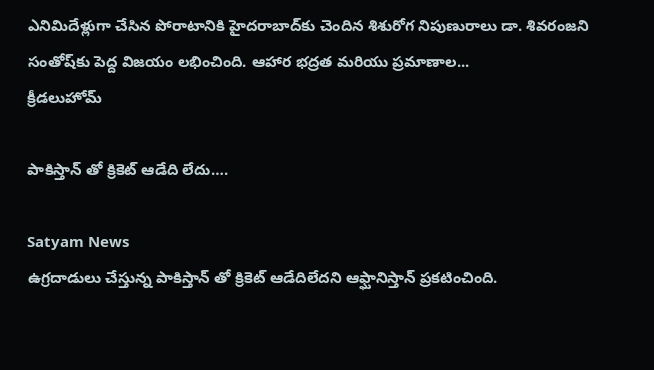ఎనిమిదేళ్లుగా చేసిన పోరాటానికి హైదరాబాద్‌కు చెందిన శిశురోగ నిపుణురాలు డా. శివరంజని సంతోష్‌కు పెద్ద విజయం లభించింది. ఆహార భద్రత మరియు ప్రమాణాల...
క్రీడలుహోమ్

పాకిస్తాన్ తో క్రికెట్ ఆడేది లేదు….

Satyam News
ఉగ్రదాడులు చేస్తున్న పాకిస్తాన్ తో క్రికెట్ ఆడేదిలేదని ఆఫ్ఘానిస్తాన్‌ ప్రకటించింది.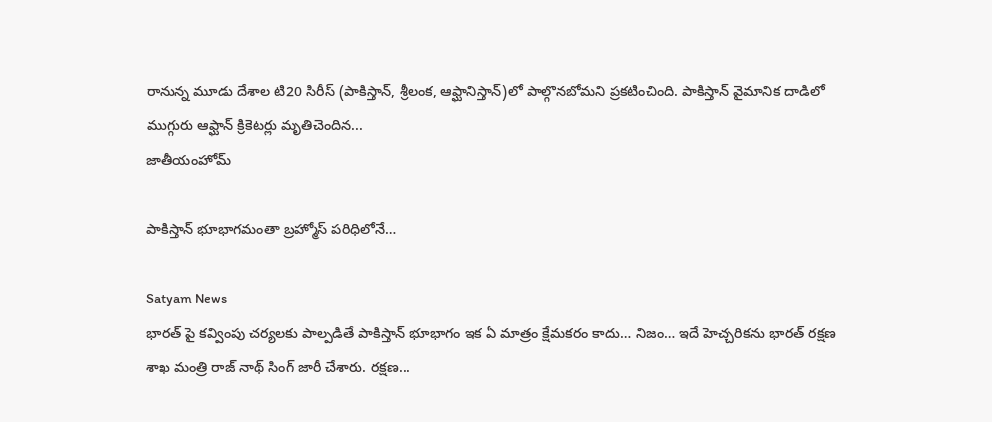రానున్న మూడు దేశాల టి20 సిరీస్‌ (పాకిస్తాన్‌, శ్రీలంక, ఆఫ్ఘానిస్తాన్‌)లో పాల్గొనబోమని ప్రకటించింది. పాకిస్తాన్‌ వైమానిక దాడిలో ముగ్గురు ఆఫ్ఘాన్‌ క్రికెటర్లు మృతిచెందిన...
జాతీయంహోమ్

పాకిస్తాన్ భూభాగమంతా బ్రహ్మోస్‌ పరిధిలోనే…

Satyam News
భారత్ పై కవ్వింపు చర్యలకు పాల్పడితే పాకిస్తాన్ భూభాగం ఇక ఏ మాత్రం క్షేమకరం కాదు… నిజం… ఇదే హెచ్చరికను భారత్ రక్షణ శాఖ మంత్రి రాజ్ నాథ్ సింగ్ జారీ చేశారు. రక్షణ...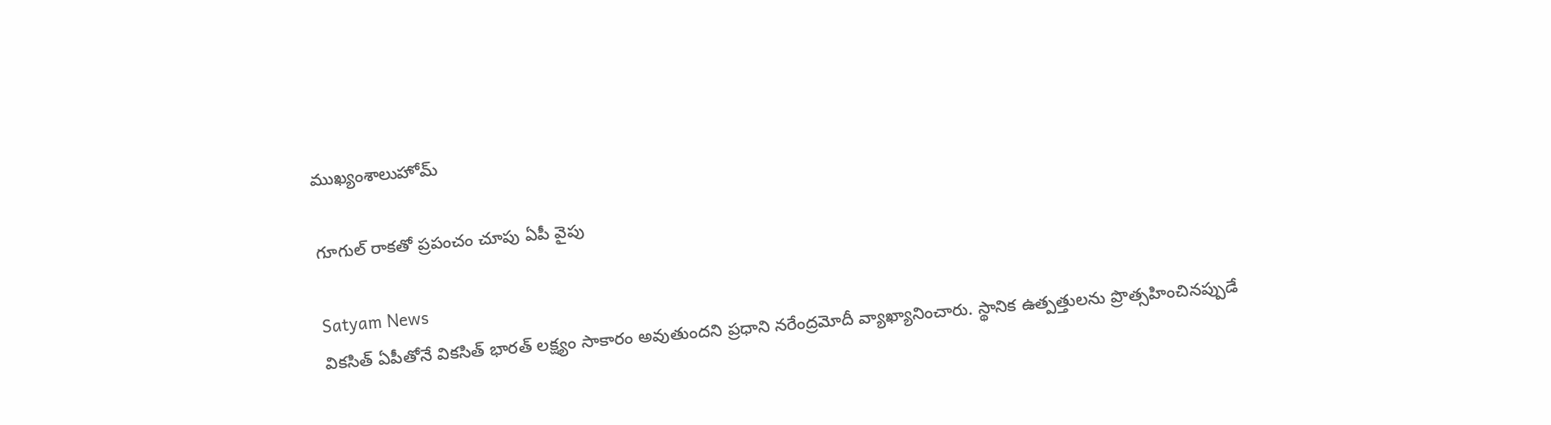ముఖ్యంశాలుహోమ్

గూగుల్ రాకతో ప్రపంచం చూపు ఏపీ వైపు

Satyam News
వికసిత్ ఏపీతోనే వికసిత్ భారత్ లక్ష్యం సాకారం అవుతుందని ప్రధాని నరేంద్రమోదీ వ్యాఖ్యానించారు. స్థానిక ఉత్పత్తులను ప్రొత్సహించినప్పుడే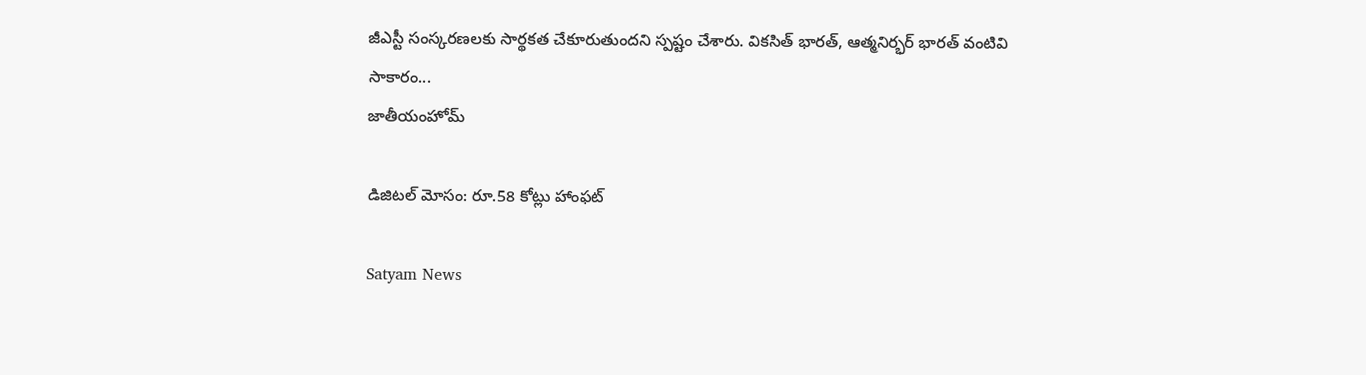జీఎస్టీ సంస్కరణలకు సార్థకత చేకూరుతుందని స్పష్టం చేశారు. వికసిత్ భారత్, ఆత్మనిర్భర్ భారత్ వంటివి సాకారం...
జాతీయంహోమ్

డిజిటల్ మోసం: రూ.58 కోట్లు హాంఫట్

Satyam News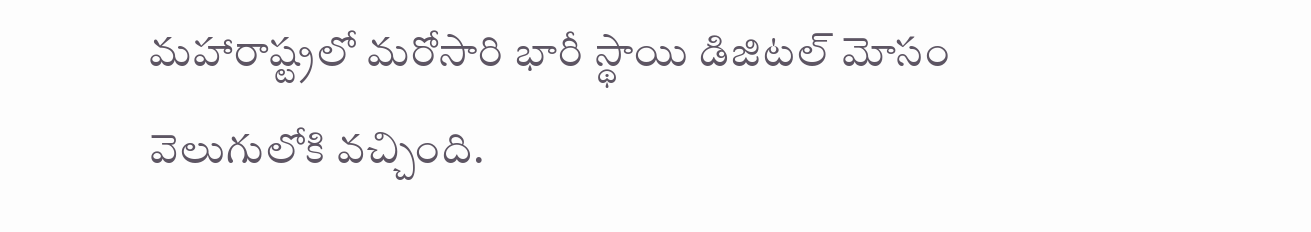మహారాష్ట్రలో మరోసారి భారీ స్థాయి డిజిటల్ మోసం వెలుగులోకి వచ్చింది.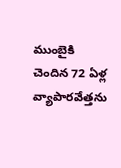ముంబైకి చెందిన 72 ఏళ్ల వ్యాపారవేత్తను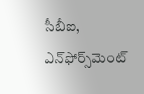సీబీఐ, ఎన్‌ఫోర్స్‌మెంట్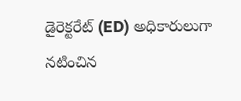డైరెక్టరేట్ (ED) అధికారులుగా నటించిన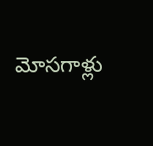మోసగాళ్లు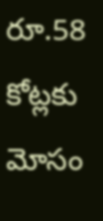రూ.58 కోట్లకు మోసం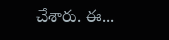చేశారు. ఈ...